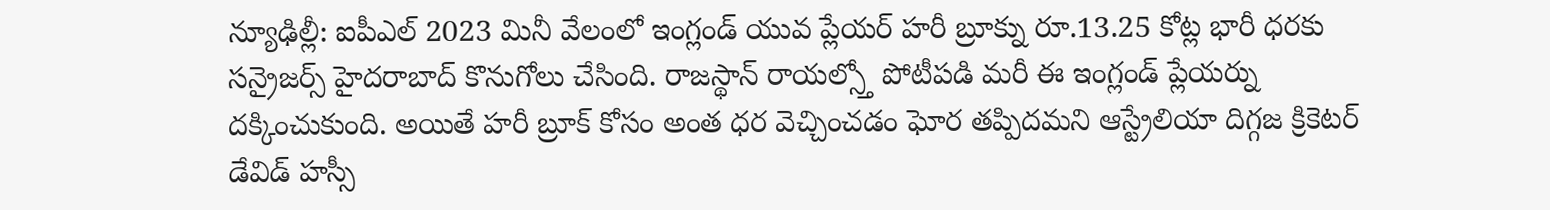న్యూఢిల్లీ: ఐపీఎల్ 2023 మినీ వేలంలో ఇంగ్లండ్ యువ ప్లేయర్ హరీ బ్రూక్ను రూ.13.25 కోట్ల భారీ ధరకు సన్రైజర్స్ హైదరాబాద్ కొనుగోలు చేసింది. రాజస్థాన్ రాయల్స్తో పోటీపడి మరీ ఈ ఇంగ్లండ్ ప్లేయర్ను దక్కించుకుంది. అయితే హరీ బ్రూక్ కోసం అంత ధర వెచ్చించడం ఘోర తప్పిదమని ఆస్ట్రేలియా దిగ్గజ క్రికెటర్ డేవిడ్ హస్సీ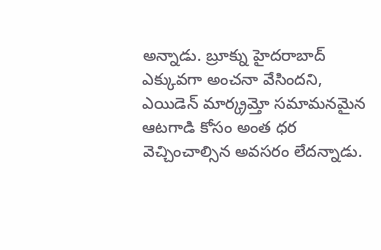అన్నాడు. బ్రూక్ను హైదరాబాద్ ఎక్కువగా అంచనా వేసిందని, ఎయిడెన్ మార్క్రమ్తో సమామనమైన ఆటగాడి కోసం అంత ధర వెచ్చించాల్సిన అవసరం లేదన్నాడు.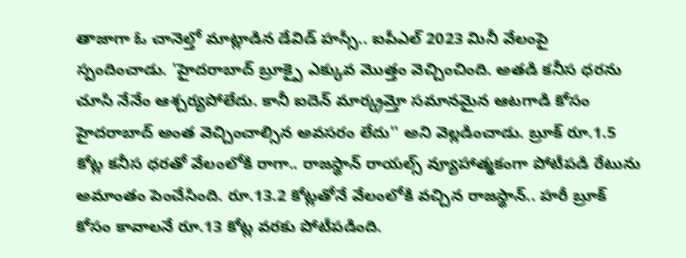తాజాగా ఓ చానెల్తో మాట్లాడిన డేవిడ్ హస్సీ.. ఐపీఎల్ 2023 మినీ వేలంపై స్పందించాడు. 'హైదరాబాద్ బ్రూక్పై ఎక్కువ మొత్తం వెచ్చించింది. అతడి కనీస ధరను చూసి నేనేం ఆశ్చర్యపోలేదు. కానీ ఐదెన్ మార్క్రమ్తో సమానమైన ఆటగాడి కోసం హైదరాబాద్ అంత వెచ్చించాల్సిన అవసరం లేదు'' అని వెల్లడించాడు. బ్రూక్ రూ.1.5 కోట్ల కనీస ధరతో వేలంలోకి రాగా.. రాజస్థాన్ రాయల్స్ వ్యూహాత్మకంగా పోటీపడి రేటును అమాంతం పెంచేసింది. రూ.13.2 కోట్లతోనే వేలంలోకి వచ్చిన రాజస్థాన్.. హరీ బ్రూక్ కోసం కావాలనే రూ.13 కోట్ల వరకు పోటీపడింది.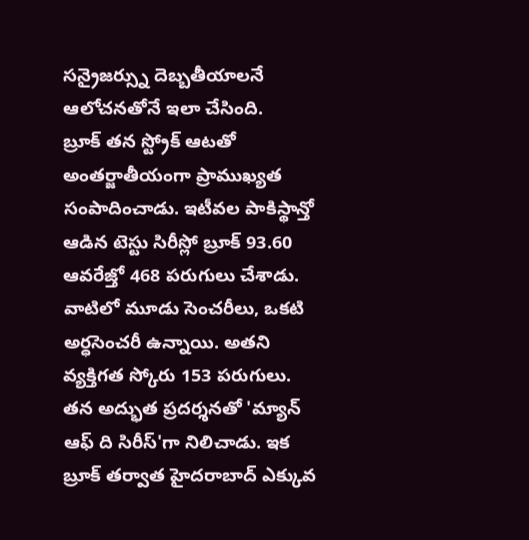సన్రైజర్స్ను దెబ్బతీయాలనే ఆలోచనతోనే ఇలా చేసింది.
బ్రూక్ తన స్ట్రోక్ ఆటతో అంతర్జాతీయంగా ప్రాముఖ్యత సంపాదించాడు. ఇటీవల పాకిస్థాన్తో ఆడిన టెస్టు సిరీస్లో బ్రూక్ 93.60 ఆవరేజ్తో 468 పరుగులు చేశాడు. వాటిలో మూడు సెంచరీలు, ఒకటి అర్ధసెంచరీ ఉన్నాయి. అతని వ్యక్తిగత స్కోరు 153 పరుగులు. తన అద్భుత ప్రదర్శనతో 'మ్యాన్ ఆఫ్ ది సిరీస్'గా నిలిచాడు. ఇక బ్రూక్ తర్వాత హైదరాబాద్ ఎక్కువ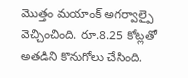మొత్తం మయాంక్ అగర్వాల్పై వెచ్చించింది. రూ.8.25 కోట్లతో అతడిని కొనుగోలు చేసింది.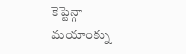కెప్టెన్గా మయాంక్ను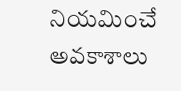నియమించే అవకాశాలు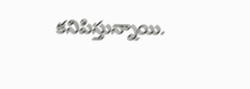కనిపిస్తున్నాయి.